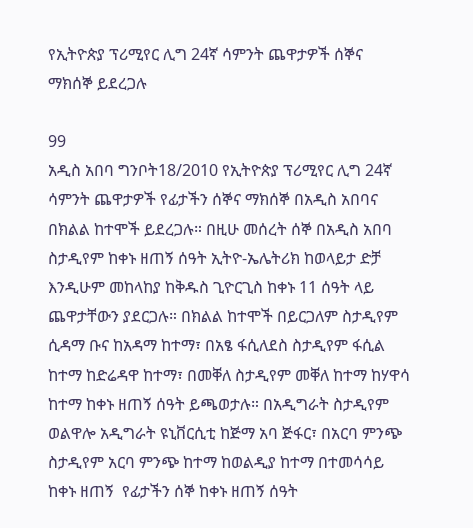የኢትዮጵያ ፕሪሚየር ሊግ 24ኛ ሳምንት ጨዋታዎች ሰኞና ማክሰኞ ይደረጋሉ

99
አዲስ አበባ ግንቦት18/2010 የኢትዮጵያ ፕሪሚየር ሊግ 24ኛ ሳምንት ጨዋታዎች የፊታችን ሰኞና ማክሰኞ በአዲስ አበባና በክልል ከተሞች ይደረጋሉ። በዚሁ መሰረት ሰኞ በአዲስ አበባ ስታዲየም ከቀኑ ዘጠኝ ሰዓት ኢትዮ-ኤሌትሪክ ከወላይታ ድቻ እንዲሁም መከላከያ ከቅዱስ ጊዮርጊስ ከቀኑ 11 ሰዓት ላይ ጨዋታቸውን ያደርጋሉ። በክልል ከተሞች በይርጋለም ስታዲየም ሲዳማ ቡና ከአዳማ ከተማ፣ በአፄ ፋሲለደስ ስታዲየም ፋሲል ከተማ ከድሬዳዋ ከተማ፣ በመቐለ ስታዲየም መቐለ ከተማ ከሃዋሳ ከተማ ከቀኑ ዘጠኝ ሰዓት ይጫወታሉ። በአዲግራት ስታዲየም ወልዋሎ አዲግራት ዩኒቨርሲቲ ከጅማ አባ ጅፋር፣ በአርባ ምንጭ ስታዲየም አርባ ምንጭ ከተማ ከወልዲያ ከተማ በተመሳሳይ ከቀኑ ዘጠኝ  የፊታችን ሰኞ ከቀኑ ዘጠኝ ሰዓት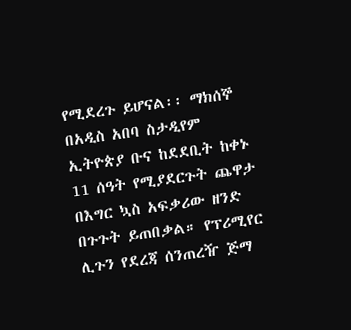የሚደረጉ ይሆናል፡፡ ማክሰኞ በአዲስ አበባ ስታዲየም ኢትዮጵያ ቡና ከደደቢት ከቀኑ 11 ሰዓት የሚያደርጉት ጨዋታ በእግር ኳስ አፍቃሪው ዘንድ በጉጉት ይጠበቃል። የፕሪሚየር ሊጉን የደረጃ ሰንጠረዥ ጅማ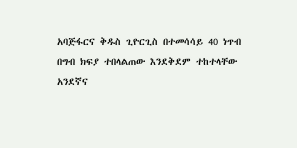አባጅፋርና ቅዱስ ጊዮርጊስ በተመሳሳይ 40 ነጥብ በግብ ክፍያ ተበላልጠው እንደቅደም ተከተላቸው አንደኛና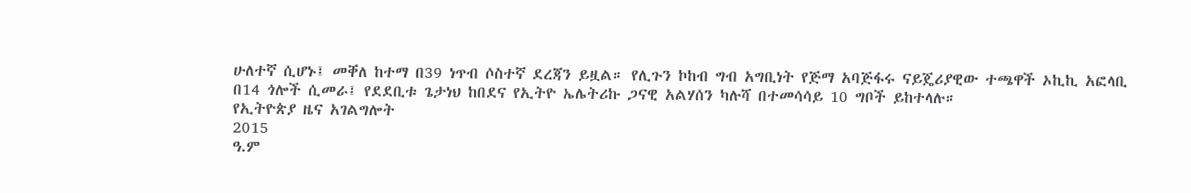ሁለተኛ ሲሆኑ፤ መቐለ ከተማ በ39 ነጥብ ሶስተኛ ደረጃን ይዟል። የሊጉን ኮከብ ግብ አግቢነት የጅማ አባጅፋሩ ናይጄሪያዊው ተጫዋች ኦኪኪ አፎላቢ በ14 ጎሎች ሲመራ፤ የደደቢቱ ጌታነህ ከበደና የኢትዮ ኤሌትሪኩ ጋናዊ አልሃሰን ካሉሻ በተመሳሳይ 10 ግቦች ይከተላሉ።
የኢትዮጵያ ዜና አገልግሎት
2015
ዓ.ም